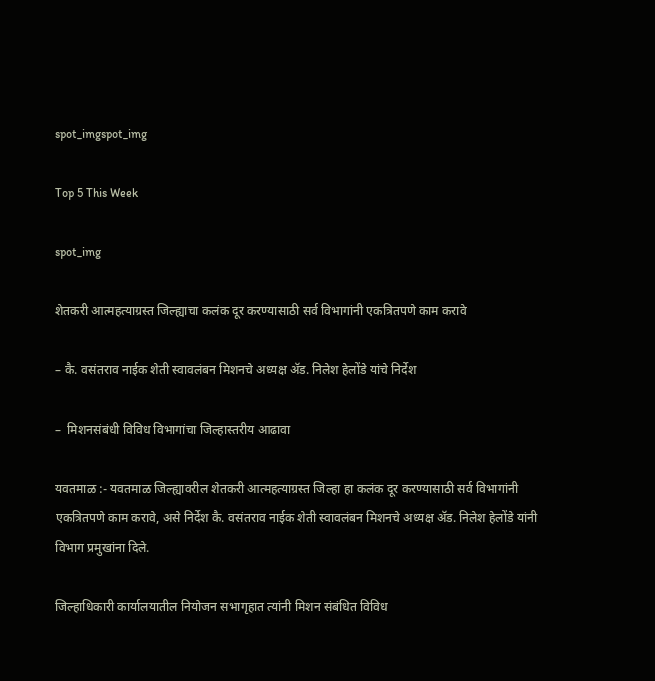spot_imgspot_img

Top 5 This Week

spot_img

शेतकरी आत्महत्याग्रस्त जिल्ह्याचा कलंक दूर करण्यासाठी सर्व विभागांनी एकत्रितपणे काम करावे

– कै. वसंतराव नाईक शेती स्वावलंबन मिशनचे अध्यक्ष ॲड. निलेश हेलोंडे यांचे निर्देश

–  मिशनसंबंधी विविध विभागांचा जिल्हास्तरीय आढावा

यवतमाळ :- यवतमाळ जिल्ह्यावरील शेतकरी आत्महत्याग्रस्त जिल्हा हा कलंक दूर करण्यासाठी सर्व विभागांनी एकत्रितपणे काम करावे, असे निर्देश कै. वसंतराव नाईक शेती स्वावलंबन मिशनचे अध्यक्ष ॲड. निलेश हेलोंडे यांनी विभाग प्रमुखांना दिले.

जिल्हाधिकारी कार्यालयातील नियोजन सभागृहात त्यांनी मिशन संबंधित विविध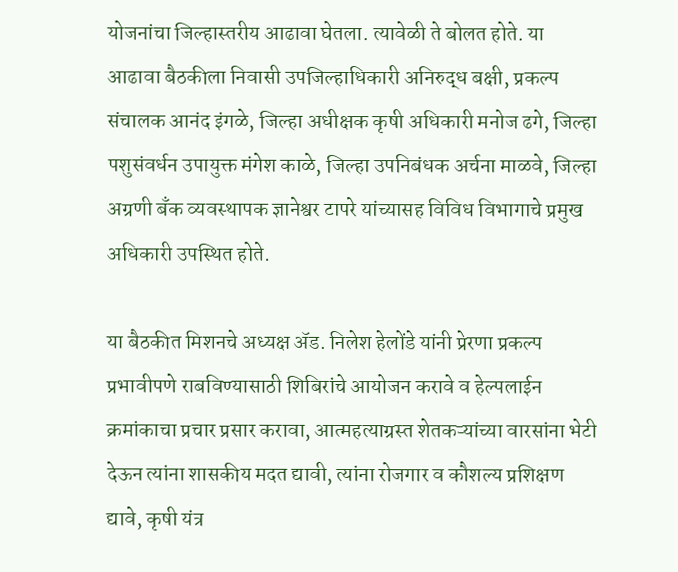योजनांचा जिल्हास्तरीय आढावा घेतला. त्यावेळी ते बोलत होते. या आढावा बैठकीला निवासी उपजिल्हाधिकारी अनिरुद्ध बक्षी, प्रकल्प संचालक आनंद इंगळे, जिल्हा अधीक्षक कृषी अधिकारी मनोज ढगे, जिल्हा पशुसंवर्धन उपायुक्त मंगेश काळे, जिल्हा उपनिबंधक अर्चना माळवे, जिल्हा अग्रणी बँक व्यवस्थापक ज्ञानेश्वर टापरे यांच्यासह विविध विभागाचे प्रमुख अधिकारी उपस्थित होते.

या बैठकीत मिशनचे अध्यक्ष ॲड. निलेश हेलोंडे यांनी प्रेरणा प्रकल्प प्रभावीपणे राबविण्यासाठी शिबिरांचे आयोजन करावे व हेल्पलाईन क्रमांकाचा प्रचार प्रसार करावा, आत्महत्याग्रस्त शेतकऱ्यांच्या वारसांना भेटी देऊन त्यांना शासकीय मदत द्यावी, त्यांना रोजगार व कौशल्य प्रशिक्षण द्यावे, कृषी यंत्र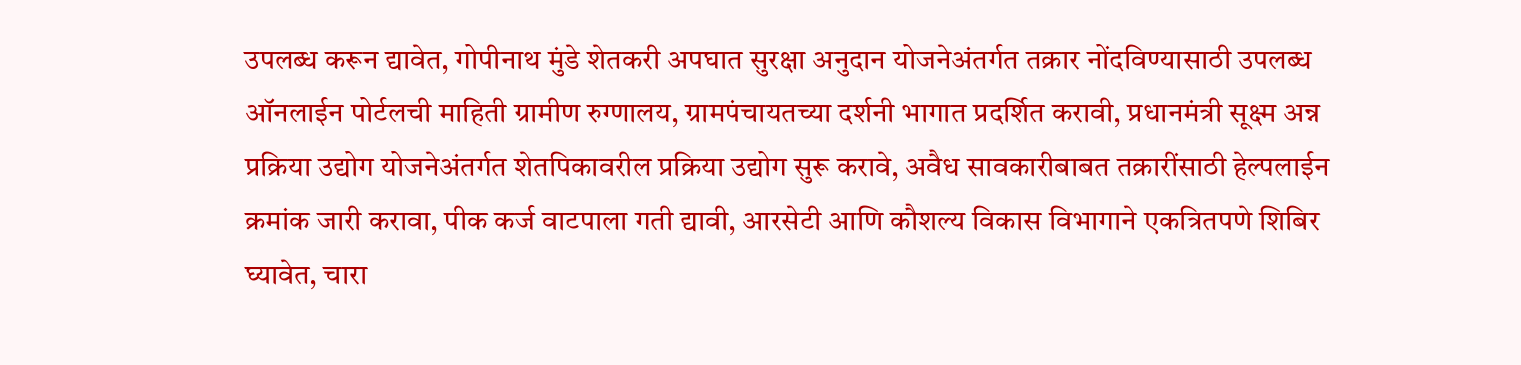उपलब्ध करून द्यावेत, गोपीनाथ मुंडे शेतकरी अपघात सुरक्षा अनुदान योजनेअंतर्गत तक्रार नोंदविण्यासाठी उपलब्ध ऑनलाईन पोर्टलची माहिती ग्रामीण रुग्णालय, ग्रामपंचायतच्या दर्शनी भागात प्रदर्शित करावी, प्रधानमंत्री सूक्ष्म अन्न प्रक्रिया उद्योग योजनेअंतर्गत शेतपिकावरील प्रक्रिया उद्योग सुरू करावे, अवैध सावकारीबाबत तक्रारींसाठी हेल्पलाईन क्रमांक जारी करावा, पीक कर्ज वाटपाला गती द्यावी, आरसेटी आणि कौशल्य विकास विभागाने एकत्रितपणे शिबिर घ्यावेत, चारा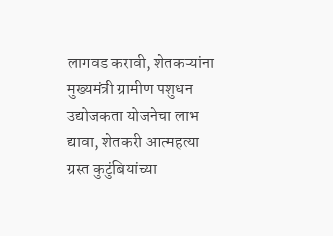लागवड करावी, शेतकऱ्यांना मुख्यमंत्री ग्रामीण पशुधन उद्योजकता योजनेचा लाभ द्यावा, शेतकरी आत्महत्या ग्रस्त कुटुंबियांच्या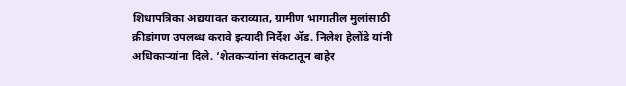शिधापत्रिका अद्ययावत कराव्यात, ग्रामीण भागातील मुलांसाठी क्रीडांगण उपलब्ध करावे इत्यादी निर्देश ॲड. निलेश हेलोंडे यांनी अधिकाऱ्यांना दिले. ‘शेतकऱ्यांना संकटातून बाहेर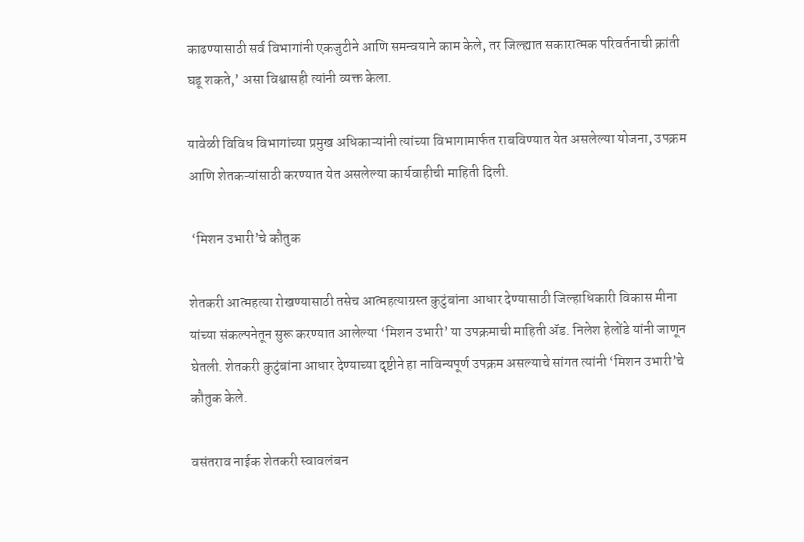काढण्यासाठी सर्व विभागांनी एकजुटीने आणि समन्वयाने काम केले, तर जिल्ह्यात सकारात्मक परिवर्तनाची क्रांती घडू शकते,’ असा विश्वासही त्यांनी व्यक्त केला.

यावेळी विविध विभागांच्या प्रमुख अधिकाऱ्यांनी त्यांच्या विभागामार्फत राबविण्यात येत असलेल्या योजना, उपक्रम आणि शेतकऱ्यांसाठी करण्यात येत असलेल्या कार्यवाहीची माहिती दिली.

 ‘मिशन उभारी’चे कौतुक

शेतकरी आत्महत्या रोखण्यासाठी तसेच आत्महत्याग्रस्त कुटुंबांना आधार देण्यासाठी जिल्हाधिकारी विकास मीना यांच्या संकल्पनेतून सुरू करण्यात आलेल्या ‘मिशन उभारी’ या उपक्रमाची माहिती ॲड. निलेश हेलोंडे यांनी जाणून घेतली. शेतकरी कुटुंबांना आधार देण्याच्या दृष्टीने हा नाविन्यपूर्ण उपक्रम असल्याचे सांगत त्यांनी ‘मिशन उभारी’चे कौतुक केले.

वसंतराव नाईक शेतकरी स्वावलंबन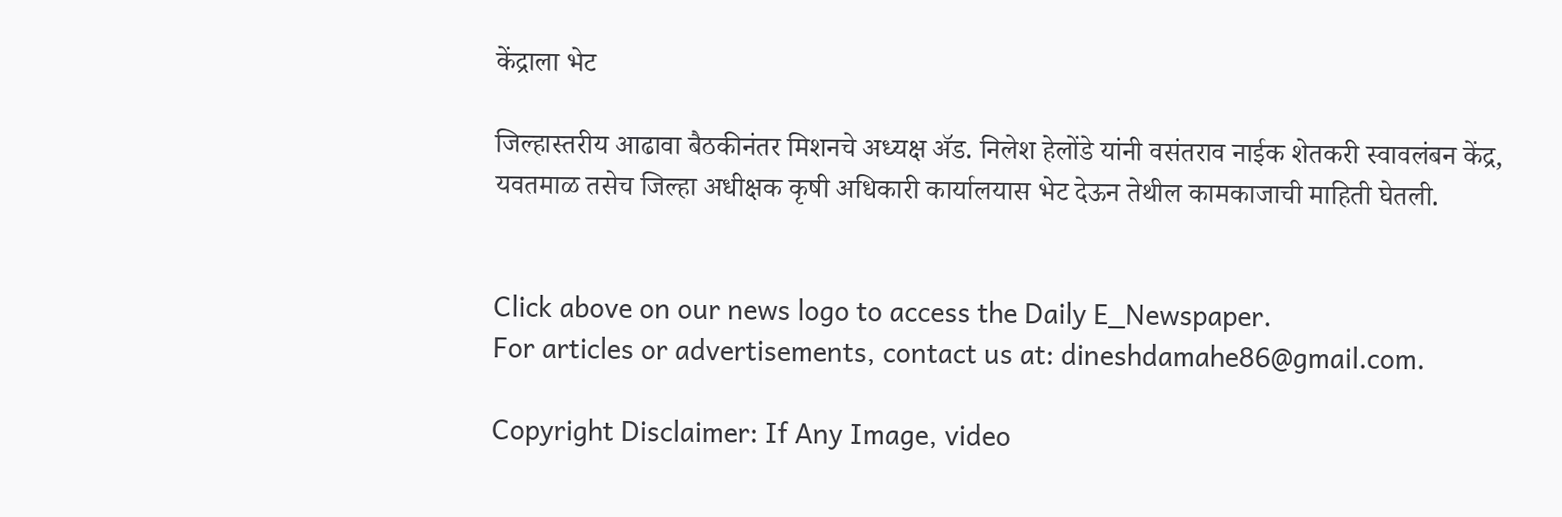केंद्राला भेट

जिल्हास्तरीय आढावा बैठकीनंतर मिशनचे अध्यक्ष ॲड. निलेश हेलोंडे यांनी वसंतराव नाईक शेतकरी स्वावलंबन केंद्र, यवतमाळ तसेच जिल्हा अधीक्षक कृषी अधिकारी कार्यालयास भेट देऊन तेथील कामकाजाची माहिती घेतली.


Click above on our news logo to access the Daily E_Newspaper.
For articles or advertisements, contact us at: dineshdamahe86@gmail.com.

Copyright Disclaimer: If Any Image, video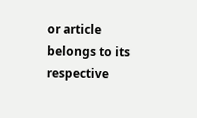or article belongs to its respective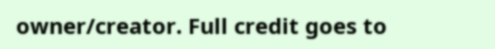owner/creator. Full credit goes to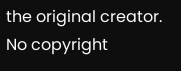the original creator. No copyright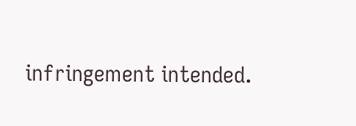infringement intended.